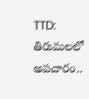TTD: తిరుమలలో అపచారం..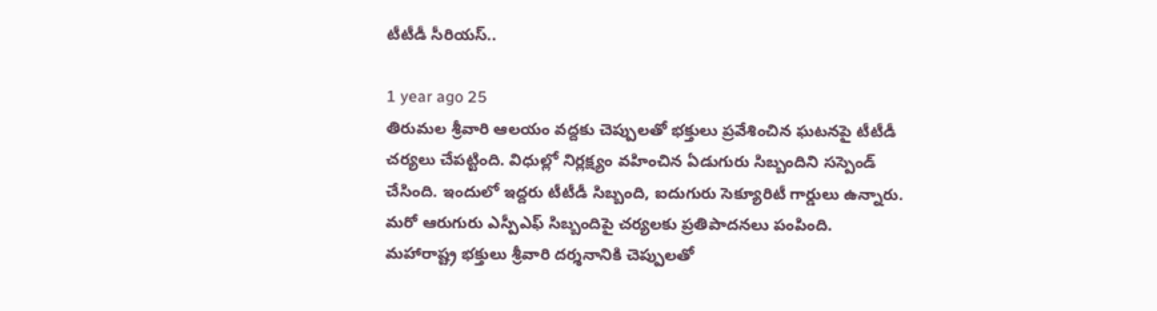టీటీడీ సీరియస్..

1 year ago 25
తిరుమల శ్రీవారి ఆలయం వద్దకు చెప్పులతో భక్తులు ప్రవేశించిన ఘటనపై టీటీడీ చర్యలు చేపట్టింది. విధుల్లో నిర్లక్ష్యం వహించిన ఏడుగురు సిబ్బందిని సస్పెండ్ చేసింది. ఇందులో ఇద్దరు టీటీడీ సిబ్బంది, ఐదుగురు సెక్యూరిటీ గార్డులు ఉన్నారు. మరో ఆరుగురు ఎస్పీఎఫ్ సిబ్బందిపై చర్యలకు ప్రతిపాదనలు పంపింది. మహారాష్ట్ర భక్తులు శ్రీవారి దర్శనానికి చెప్పులతో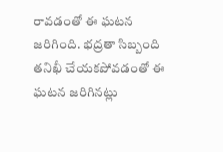రావడంతో ఈ ఘటన జరిగింది. భద్రతా సిబ్బంది తనిఖీ చేయకపోవడంతో ఈ ఘటన జరిగినట్లు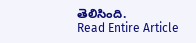తెలిసింది.
Read Entire Article